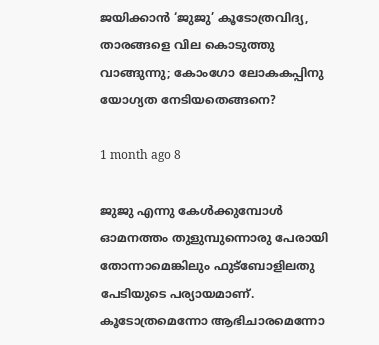ജയിക്കാൻ ‘ജുജു’ കൂടോത്രവിദ്യ, താരങ്ങളെ വില കൊടുത്തു വാങ്ങുന്നു; കോംഗോ ലോകകപ്പിനു യോഗ്യത നേടിയതെങ്ങനെ?

1 month ago 8

ജുജു എന്നു കേൾക്കുമ്പോൾ ഓമനത്തം തുളുമ്പുന്നൊരു പേരായി തോന്നാമെങ്കിലും ഫുട്ബോളിലതു പേടിയുടെ പര്യായമാണ്. കൂടോത്രമെന്നോ ആഭിചാരമെന്നോ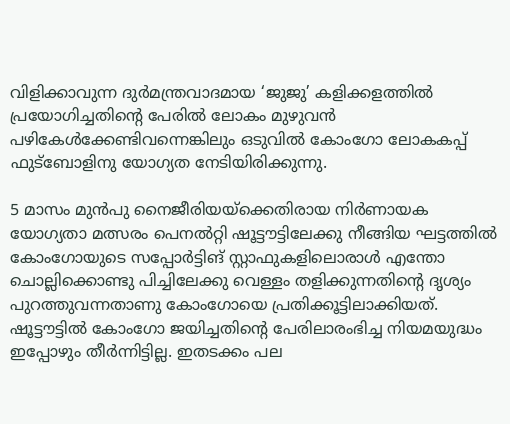വിളിക്കാവുന്ന ദുർമന്ത്രവാദമായ ‘ജുജു’ കളിക്കളത്തിൽ പ്രയോഗിച്ചതിന്റെ പേരിൽ ലോകം മുഴുവൻ പഴികേൾക്കേണ്ടിവന്നെങ്കിലും ഒടുവിൽ കോംഗോ ലോകകപ്പ് ഫുട്ബോളിനു യോഗ്യത നേടിയിരിക്കുന്നു.

5 മാസം മുൻപു നൈജീരിയയ്ക്കെതിരായ നിർണായക യോഗ്യതാ മത്സരം പെനൽറ്റി ഷൂട്ടൗട്ടിലേക്കു നീങ്ങിയ ഘട്ടത്തിൽ കോംഗോയുടെ സപ്പോർട്ടിങ് സ്റ്റാഫുകളിലൊരാൾ എന്തോ ചൊല്ലിക്കൊണ്ടു പിച്ചിലേക്കു വെള്ളം തളിക്കുന്നതിന്റെ ദൃശ്യം പുറത്തുവന്നതാണു കോംഗോയെ പ്രതിക്കൂട്ടിലാക്കിയത്. ഷൂട്ടൗട്ടിൽ കോംഗോ ജയിച്ചതിന്റെ പേരിലാരംഭിച്ച നിയമയുദ്ധം ഇപ്പോഴും തീർന്നിട്ടില്ല. ഇതടക്കം പല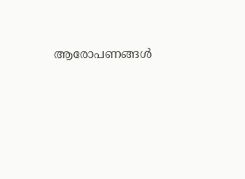ആരോപണങ്ങൾ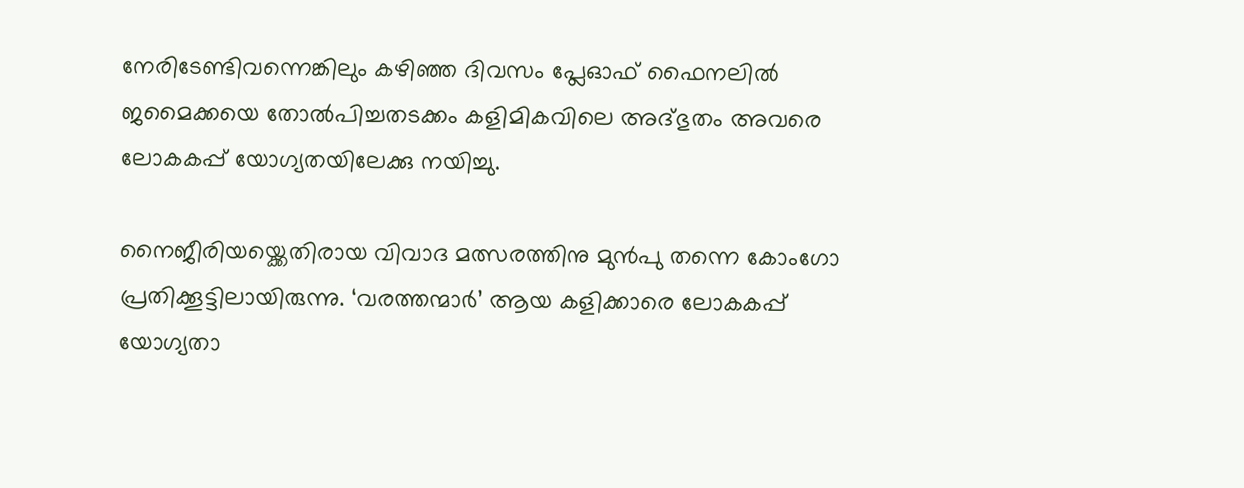നേരിടേണ്ടിവന്നെങ്കിലും കഴിഞ്ഞ ദിവസം പ്ലേഓഫ് ഫൈനലിൽ ജമൈക്കയെ തോൽപിച്ചതടക്കം കളിമികവിലെ അദ്ഭുതം അവരെ ലോകകപ്പ് യോഗ്യതയിലേക്കു നയിച്ചു.

നൈജീരിയയ്ക്കെതിരായ വിവാദ മത്സരത്തിനു മുൻപു തന്നെ കോംഗോ പ്രതിക്കൂട്ടിലായിരുന്നു. ‘വരത്തന്മാർ’ ആയ കളിക്കാരെ ലോകകപ്പ് യോഗ്യതാ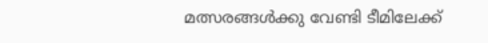മത്സരങ്ങൾക്കു വേണ്ടി ടീമിലേക്ക്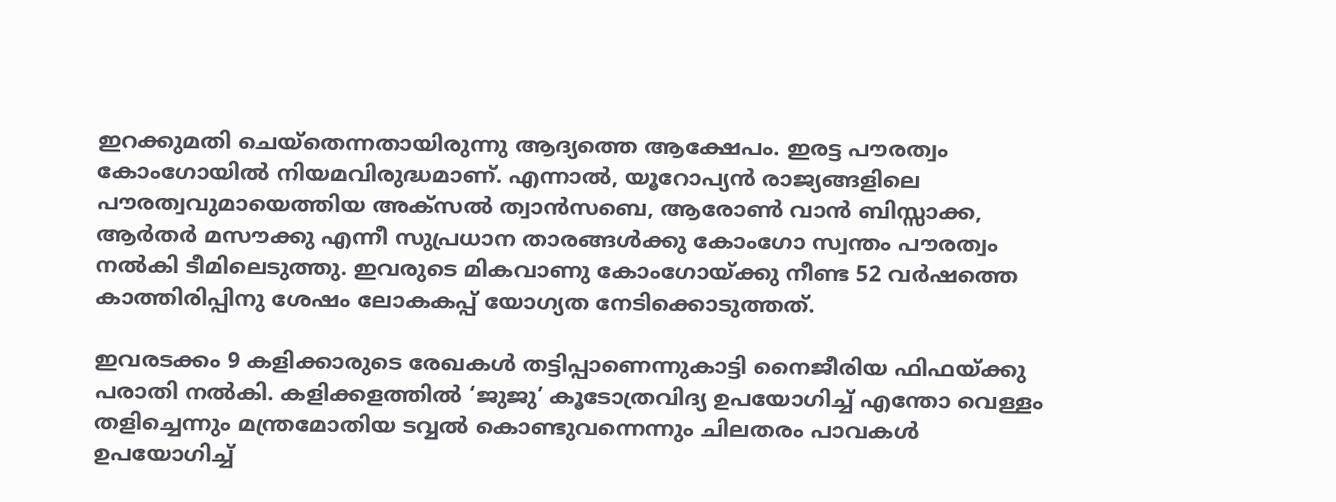ഇറക്കുമതി ചെയ്തെന്നതായിരുന്നു ആദ്യത്തെ ആക്ഷേപം. ഇരട്ട പൗരത്വം കോംഗോയിൽ നിയമവിരുദ്ധമാണ്. എന്നാൽ, യൂറോപ്യൻ രാജ്യങ്ങളിലെ പൗരത്വവുമായെത്തിയ അക്സൽ ത്വാൻസബെ, ആരോൺ വാൻ ബിസ്സാക്ക, ആർതർ മസൗക്കു എന്നീ സുപ്രധാന താരങ്ങൾക്കു കോംഗോ സ്വന്തം പൗരത്വം നൽകി ടീമിലെടുത്തു. ഇവരുടെ മികവാണു കോംഗോയ്ക്കു നീണ്ട 52 വർഷത്തെ കാത്തിരിപ്പിനു ശേഷം ലോകകപ്പ് യോഗ്യത നേടിക്കൊടുത്തത്.

ഇവരടക്കം 9 കള‍ിക്കാരുടെ രേഖകൾ തട്ടിപ്പാണെന്നുകാട്ടി നൈജീരിയ ഫിഫയ്ക്കു പരാതി നൽകി. കളിക്കളത്തിൽ ‘ജുജു’ കൂടോത്രവിദ്യ ഉപയോഗിച്ച് എന്തോ വെള്ളം തളിച്ചെന്നും മന്ത്രമോതിയ ടവ്വൽ കൊണ്ടുവന്നെന്നും ചിലതരം പാവകൾ ഉപയോഗിച്ച്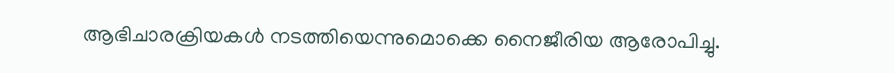ആഭിചാരക്രിയകൾ നടത്തിയെന്നുമൊക്കെ നൈജീരിയ ആരോപിച്ചു.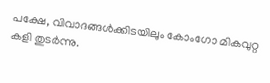പക്ഷേ, വിവാദങ്ങൾക്കിടയിലും കോംഗോ മികവുറ്റ കളി തുടർന്നു.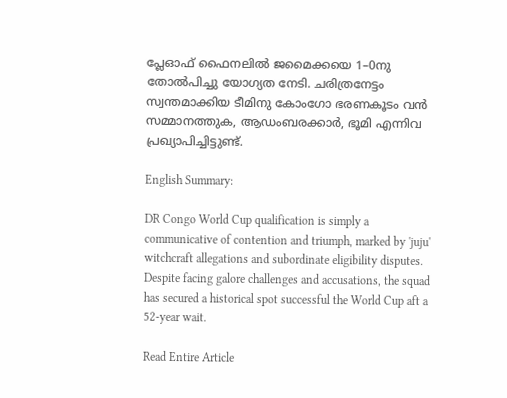പ്ലേഓഫ് ഫൈനലിൽ ജമൈക്കയെ 1–0നു തോൽപിച്ചു യോഗ്യത നേടി. ചരിത്രനേട്ടം സ്വന്തമാക്കിയ ടീമിനു കോംഗോ ഭരണകൂടം വൻ സമ്മാനത്തുക, ആഡംബരക്കാർ, ഭൂമി എന്നിവ പ്രഖ്യാപിച്ചിട്ടുണ്ട്.

English Summary:

DR Congo World Cup qualification is simply a communicative of contention and triumph, marked by 'juju' witchcraft allegations and subordinate eligibility disputes. Despite facing galore challenges and accusations, the squad has secured a historical spot successful the World Cup aft a 52-year wait.

Read Entire Article